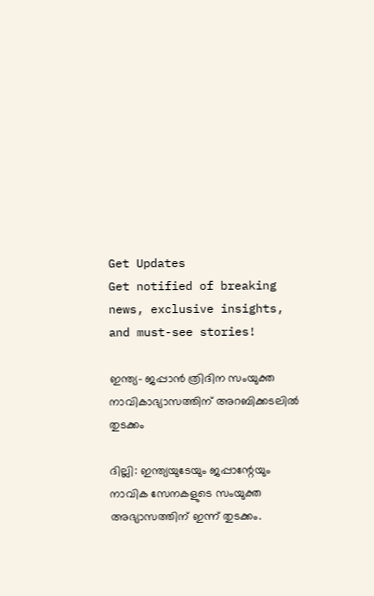Get Updates
Get notified of breaking news, exclusive insights, and must-see stories!

ഇന്ത്യ- ജപ്പാന്‍ ത്രിദിന സംയുക്ത നാവികാഭ്യാസത്തിന് അറബിക്കടലില്‍ തുടക്കം

ദില്ലി: ഇന്ത്യയുടേയും ജപ്പാന്റേയും നാവിക സേനകളുടെ സംയുക്ത അഭ്യാസത്തിന് ഇന്ന് തുടക്കം.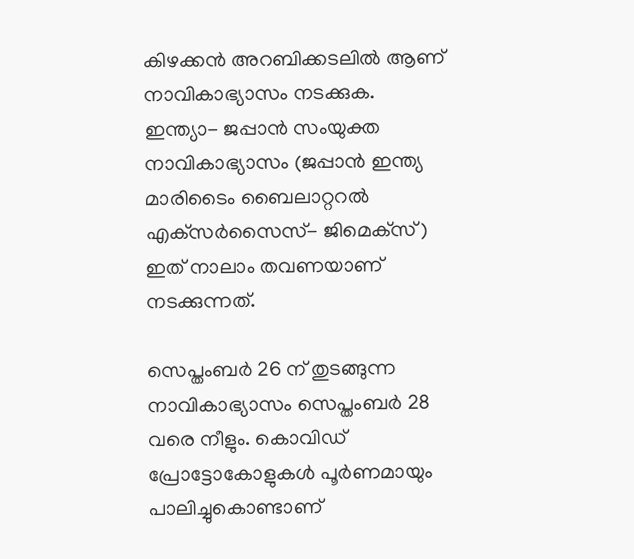കിഴക്കന്‍ അറബിക്കടലില്‍ ആണ് നാവികാഭ്യാസം നടക്കുക. ഇന്ത്യാ- ജപ്പാന്‍ സംയുക്ത നാവികാഭ്യാസം (ജപ്പാന്‍ ഇന്ത്യ മാരിടൈം ബൈലാറ്ററല്‍ എക്‌സര്‍സൈസ്- ജിമെക്‌സ്) ഇത് നാലാം തവണയാണ് നടക്കുന്നത്.

സെപ്തംബര്‍ 26 ന് തുടങ്ങുന്ന നാവികാഭ്യാസം സെപ്തംബര്‍ 28 വരെ നീളും. കൊവിഡ് പ്രോട്ടോകോളുകള്‍ പൂര്‍ണമായും പാലിച്ചുകൊണ്ടാണ്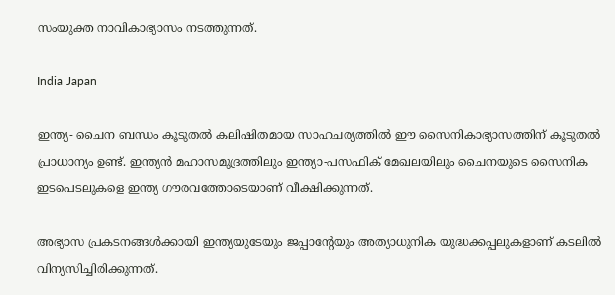സംയുക്ത നാവികാഭ്യാസം നടത്തുന്നത്.

India Japan

ഇന്ത്യ- ചൈന ബന്ധം കൂടുതല്‍ കലിഷിതമായ സാഹചര്യത്തില്‍ ഈ സൈനികാഭ്യാസത്തിന് കൂടുതല്‍ പ്രാധാന്യം ഉണ്ട്. ഇന്ത്യന്‍ മഹാസമുദ്രത്തിലും ഇന്ത്യാ-പസഫിക് മേഖലയിലും ചൈനയുടെ സൈനിക ഇടപെടലുകളെ ഇന്ത്യ ഗൗരവത്തോടെയാണ് വീക്ഷിക്കുന്നത്.

അഭ്യാസ പ്രകടനങ്ങള്‍ക്കായി ഇന്ത്യയുടേയും ജപ്പാന്റേയും അത്യാധുനിക യുദ്ധക്കപ്പലുകളാണ് കടലില്‍ വിന്യസിച്ചിരിക്കുന്നത്.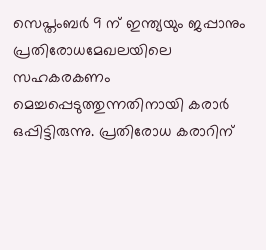സെപ്തംബര്‍ 9 ന് ഇന്ത്യയും ജപ്പാനും പ്രതിരോധമേഖലയിലെ സഹകരകണം മെച്ചപ്പെടുത്തുന്നതിനായി കരാര്‍ ഒപ്പിട്ടിരുന്നു. പ്രതിരോധ കരാറിന്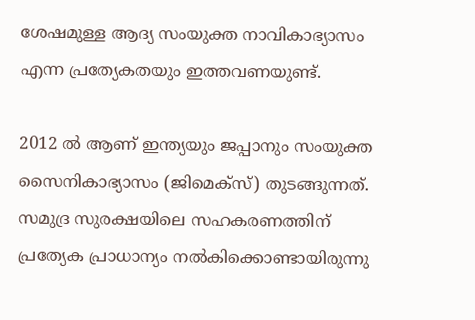ശേഷമുള്ള ആദ്യ സംയുക്ത നാവികാഭ്യാസം എന്ന പ്രത്യേകതയും ഇത്തവണയുണ്ട്.

2012 ല്‍ ആണ് ഇന്ത്യയും ജപ്പാനും സംയുക്ത സൈനികാഭ്യാസം (ജിമെക്‌സ്) തുടങ്ങുന്നത്. സമുദ്ര സുരക്ഷയിലെ സഹകരണത്തിന് പ്രത്യേക പ്രാധാന്യം നല്‍കിക്കൊണ്ടായിരുന്നു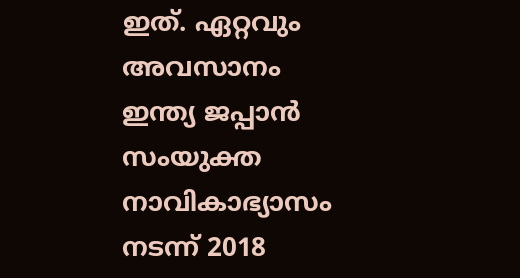ഇത്. ഏറ്റവും അവസാനം ഇന്ത്യ ജപ്പാന്‍ സംയുക്ത നാവികാഭ്യാസം നടന്ന് 2018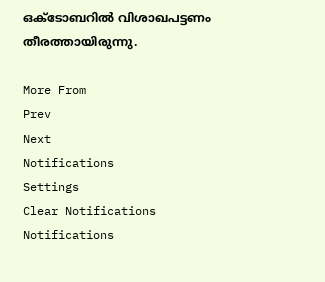ഒക്ടോബറില്‍ വിശാഖപട്ടണം തീരത്തായിരുന്നു.

More From
Prev
Next
Notifications
Settings
Clear Notifications
Notifications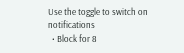Use the toggle to switch on notifications
  • Block for 8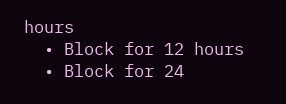hours
  • Block for 12 hours
  • Block for 24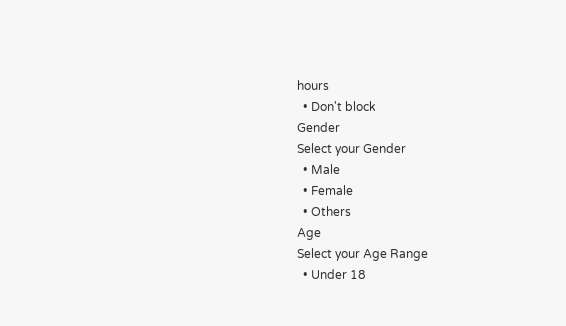hours
  • Don't block
Gender
Select your Gender
  • Male
  • Female
  • Others
Age
Select your Age Range
  • Under 18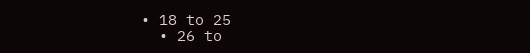• 18 to 25
  • 26 to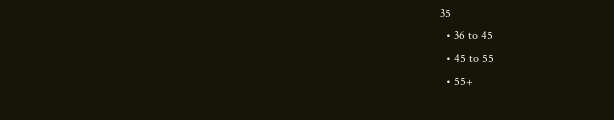35
  • 36 to 45
  • 45 to 55
  • 55+